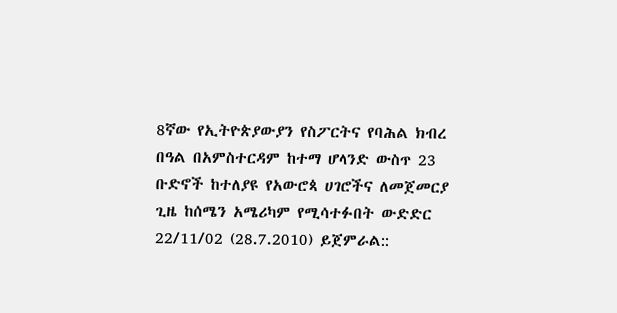8ኛው የኢትዮጵያውያን የስፖርትና የባሕል ክብረ በዓል በአምስተርዳም ከተማ ሆላንድ ውስጥ 23 ቡድኖች ከተለያዩ የአውሮጳ ሀገሮችና ለመጀመርያ ጊዜ ከሰሜን አሜሪካም የሚሳተፉበት ውድድር 22/11/02 (28.7.2010) ይጀምራል::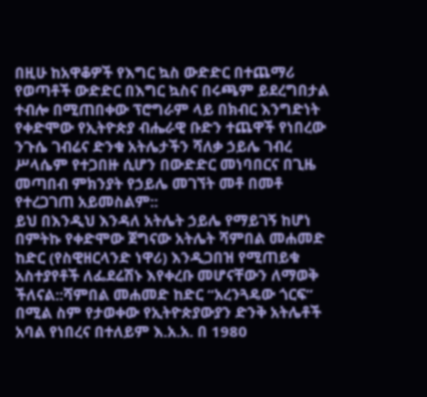በዚሁ ከአዋቆዎች የእግር ኳስ ውድድር በተጨማሪ የወጣቶች ውድድር በእግር ኳስና በሩጫም ይደረግበታል ተብሎ በሚጠበቀው ፕሮግራም ላይ በክብር እንግድነት የቀድሞው የኢትዮጵያ ብሔራዊ ቡድን ተጨዋች የነበረው ንጉሴ ገብሬና ድንቁ አትሌታችን ሻለቃ ኃይሌ ገብረ ሥላሴም የተጋበዙ ሲሆን በውድድር መነባበርና በጊዜ መጣበብ ምክንያት የኃይሌ መገኘት መቶ በመቶ የተረጋገጠ አይመስልም::
ይህ በእንዲህ እንዳለ አትሌት ኃይሌ የማይገኝ ከሆነ በምትኩ የቀድሞው ጀግናው አትሌት ሻምበል መሐመድ ከድር (የስዊዘርላንድ ነዋሪ) እንዲጋበዝ የሚጠይቁ አስተያየቶች ለፌደሬሽኑ እየቀረቡ መሆናቸውን ለማወቅ ችለናል::ሻምበል መሐመድ ከድር “አረንጓዴው ጎርፍ” በሚል ስም የታወቀው የኢትዮጵያውያን ድንቅ አትሌቶች አባል የነበረና በተለይም እ.አ.አ. በ 1980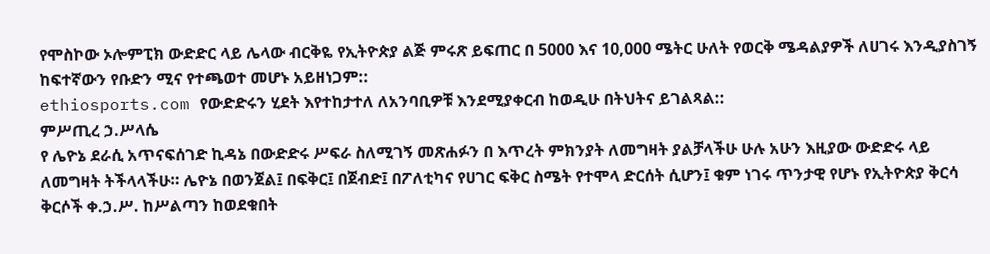የሞስኮው ኦሎምፒክ ውድድር ላይ ሌላው ብርቅዬ የኢትዮጵያ ልጅ ምሩጽ ይፍጠር በ 5000 እና 10,000 ሜትር ሁለት የወርቅ ሜዳልያዎች ለሀገሩ እንዲያስገኝ ከፍተኛውን የቡድን ሚና የተጫወተ መሆኑ አይዘነጋም::
ethiosports.com የውድድሩን ሂደት እየተከታተለ ለአንባቢዎቹ እንደሚያቀርብ ከወዲሁ በትህትና ይገልጻል::
ምሥጢረ ኃ.ሥላሴ
የ ሌዮኔ ደራሲ አጥናፍሰገድ ኪዳኔ በውድድሩ ሥፍራ ስለሚገኝ መጽሐፉን በ እጥረት ምክንያት ለመግዛት ያልቻላችሁ ሁሉ አሁን እዚያው ውድድሩ ላይ ለመግዛት ትችላላችሁ። ሌዮኔ በወንጀል፤ በፍቅር፤ በጀብድ፤ በፖለቲካና የሀገር ፍቅር ስሜት የተሞላ ድርሰት ሲሆን፤ ቁም ነገሩ ጥንታዊ የሆኑ የኢትዮጵያ ቅርሳ ቅርሶች ቀ.ኃ.ሥ. ከሥልጣን ከወደቁበት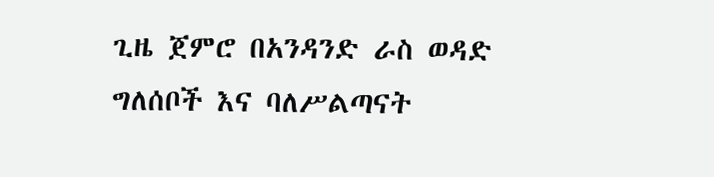ጊዜ ጀምሮ በአንዳንድ ራስ ወዳድ ግለሰቦች እና ባለሥልጣናት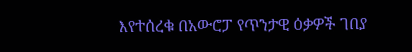እየተሰረቁ በአውሮፓ የጥንታዊ ዕቃዎች ገበያ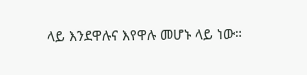ላይ እንደዋሉና እየዋሉ መሆኑ ላይ ነው።